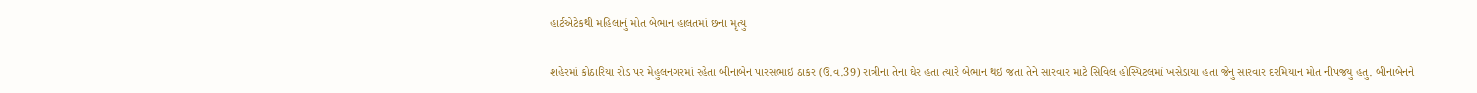હાર્ટએટેકથી મહિલાનું મોત બેભાન હાલતમાં છના મૃત્યુ

શહેરમાં કોઠારિયા રોડ પર મેહુલનગરમાં રહેતા બીનાબેન પારસભાઇ ઠાકર (ઉ.વ.39) રાત્રીના તેના ઘેર હતા ત્યારે બેભાન થઇ જતા તેને સારવાર માટે સિવિલ હોસ્પિટલમાં ખસેડાયા હતા જેનુ સારવાર દરમિયાન મોત નીપજયુ હતુ. બીનાબેનને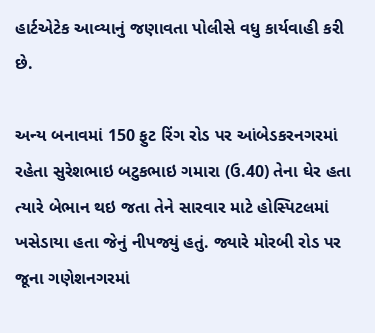હાર્ટએટેક આવ્યાનું જણાવતા પોલીસે વધુ કાર્યવાહી કરી છે.

અન્ય બનાવમાં 150 ફુટ રિંગ રોડ પર આંબેડકરનગરમાં રહેતા સુરેશભાઇ બટુકભાઇ ગમારા (ઉ.40) તેના ઘેર હતા ત્યારે બેભાન થઇ જતા તેને સારવાર માટે હોસ્પિટલમાં ખસેડાયા હતા જેનું નીપજ્યું હતું. જ્યારે મોરબી રોડ પર જૂના ગણેશનગરમાં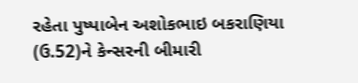રહેતા પુષ્પાબેન અશોકભાઇ બકરાણિયા (ઉ.52)ને કેન્સરની બીમારી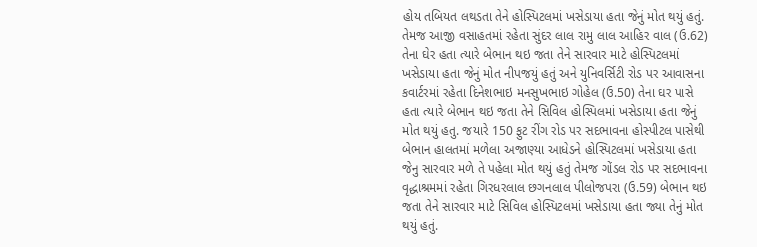હોય તબિયત લથડતા તેને હોસ્પિટલમાં ખસેડાયા હતા જેનું મોત થયું હતું. તેમજ આજી વસાહતમાં રહેતા સુંદર લાલ રામુ લાલ આહિર વાલ (ઉ.62) તેના ઘેર હતા ત્યારે બેભાન થઇ જતા તેને સારવાર માટે હોસ્પિટલમાં ખસેડાયા હતા જેનું મોત નીપજયું હતું અને યુનિવર્સિટી રોડ પર આવાસના કવાર્ટરમાં રહેતા દિનેશભાઇ મનસુખભાઇ ગોહેલ (ઉ.50) તેના ઘર પાસે હતા ત્યારે બેભાન થઇ જતા તેને સિવિલ હોસ્પિલમાં ખસેડાયા હતા જેનું મોત થયું હતુ. જયારે 150 ફુટ રીંગ રોડ પર સદભાવના હોસ્પીટલ પાસેથી બેભાન હાલતમાં મળેલા અજાણ્યા આધેડને હોસ્પિટલમાં ખસેડાયા હતા જેનુ સારવાર મળે તે પહેલા મોત થયું હતું તેમજ ગોંડલ રોડ પર સદભાવના વૃદ્ધાશ્રમમાં રહેતા ગિરધરલાલ છગનલાલ પીલોજપરા (ઉ.59) બેભાન થઇ જતા તેને સારવાર માટે સિવિલ હોસ્પિટલમાં ખસેડાયા હતા જ્યા તેનું મોત થયું હતું.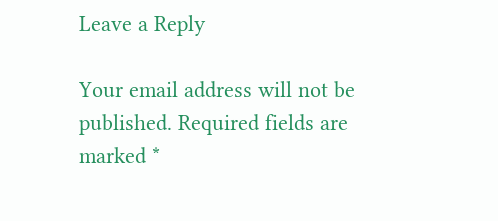Leave a Reply

Your email address will not be published. Required fields are marked *